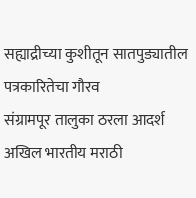सह्याद्रीच्या कुशीतून सातपुड्यातील पत्रकारितेचा गौरव
संग्रामपूर तालुका ठरला आदर्श
अखिल भारतीय मराठी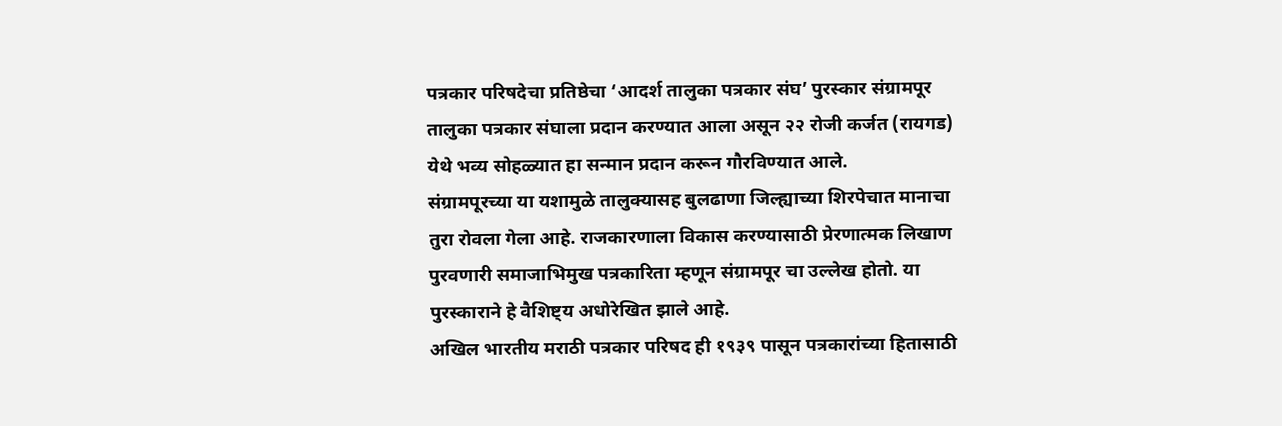पत्रकार परिषदेचा प्रतिष्ठेचा ‘आदर्श तालुका पत्रकार संघ’ पुरस्कार संग्रामपूर तालुका पत्रकार संघाला प्रदान करण्यात आला असून २२ रोजी कर्जत (रायगड) येथे भव्य सोहळ्यात हा सन्मान प्रदान करून गौरविण्यात आले.
संग्रामपूरच्या या यशामुळे तालुक्यासह बुलढाणा जिल्ह्याच्या शिरपेचात मानाचा तुरा रोवला गेला आहे. राजकारणाला विकास करण्यासाठी प्रेरणात्मक लिखाण पुरवणारी समाजाभिमुख पत्रकारिता म्हणून संग्रामपूर चा उल्लेख होतो. या पुरस्काराने हे वैशिष्ट्य अधोरेखित झाले आहे.
अखिल भारतीय मराठी पत्रकार परिषद ही १९३९ पासून पत्रकारांच्या हितासाठी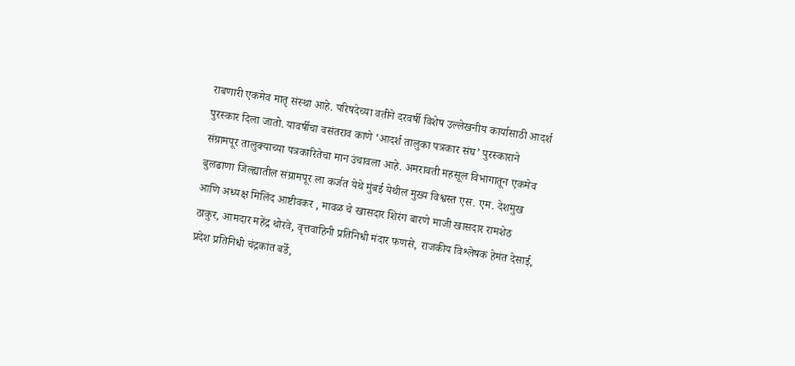राबणारी एकमेव मातृ संस्था आहे. परिषदेच्या वतीने दरवर्षी विशेष उल्लेखनीय कार्यासाठी आदर्श पुरस्कार दिला जातो. यावर्षीचा वसंतराव काणे ‘आदर्श तालुका पत्रकार संघ’ पुरस्काराने
संग्रामपूर तालुक्याच्या पत्रकारितेचा मान उंचावला आहे. अमरावती महसूल विभागातून एकमेव बुलढाणा जिल्ह्यातील संग्रामपूर ला कर्जत येथे मुंबई येथील मुख्य विश्वस्त एस. एम. देशमुख आणि अध्यक्ष मिलिंद आष्टीवकर , मावळ चे खासदार शिरंग बारणे माजी खासदार रामशेठ ठाकुर, आमदार महेंद्र थोरवे, वृत्तवाहिनी प्रतिनिधी मंदार फणसे, राजकीय विश्लेषक हेमंत देसाई, प्रदेश प्रतिनिधी चंद्रकांत बर्डे,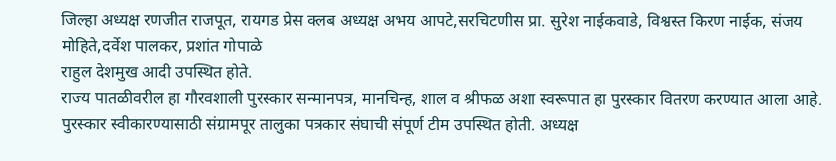जिल्हा अध्यक्ष रणजीत राजपूत, रायगड प्रेस क्लब अध्यक्ष अभय आपटे,सरचिटणीस प्रा. सुरेश नाईकवाडे, विश्वस्त किरण नाईक, संजय मोहिते,दर्वेश पालकर, प्रशांत गोपाळे
राहुल देशमुख आदी उपस्थित होते.
राज्य पातळीवरील हा गौरवशाली पुरस्कार सन्मानपत्र, मानचिन्ह, शाल व श्रीफळ अशा स्वरूपात हा पुरस्कार वितरण करण्यात आला आहे.
पुरस्कार स्वीकारण्यासाठी संग्रामपूर तालुका पत्रकार संघाची संपूर्ण टीम उपस्थित होती. अध्यक्ष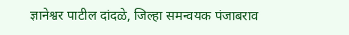ज्ञानेश्वर पाटील दांदळे, जिल्हा समन्वयक पंजाबराव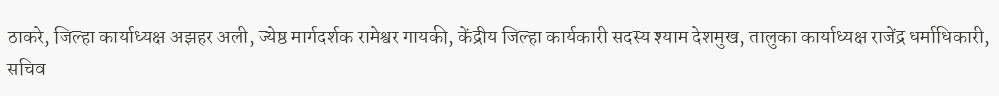ठाकरे, जिल्हा कार्याध्यक्ष अझहर अली, ज्येष्ठ मार्गदर्शक रामेश्वर गायकी, केंद्रीय जिल्हा कार्यकारी सदस्य श्याम देशमुख, तालुका कार्याध्यक्ष राजेंद्र धर्माधिकारी, सचिव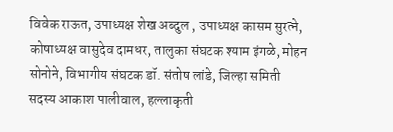विवेक राऊत, उपाध्यक्ष शेख अब्दुल , उपाध्यक्ष कासम सुरत्ने, कोषाध्यक्ष वासुदेव दामधर, तालुका संघटक श्याम इंगळे, मोहन सोनोने, विभागीय संघटक डॉ. संतोष लांडे, जिल्हा समिती सदस्य आकाश पालीवाल, हल्लाकृती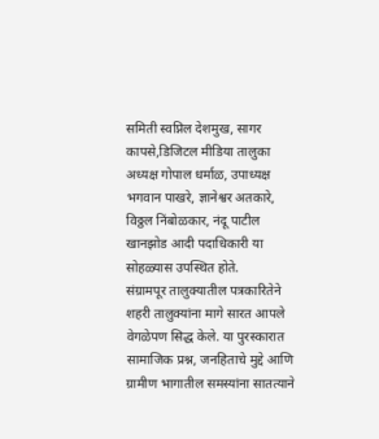समिती स्वप्निल देशमुख, सागर कापसे,डिजिटल मीडिया तालुका अध्यक्ष गोपाल धर्माळ, उपाध्यक्ष भगवान पाखरे, ज्ञानेश्वर अतकारे, विठ्ठल निंबोळकार, नंदू पाटील खानझोड आदी पदाधिकारी या सोहळ्यास उपस्थित होते.
संग्रामपूर तालुक्यातील पत्रकारितेने शहरी तालुक्यांना मागे सारत आपले वेगळेपण सिद्ध केले. या पुरस्कारात सामाजिक प्रश्न, जनहिताचे मुद्दे आणि ग्रामीण भागातील समस्यांना सातत्याने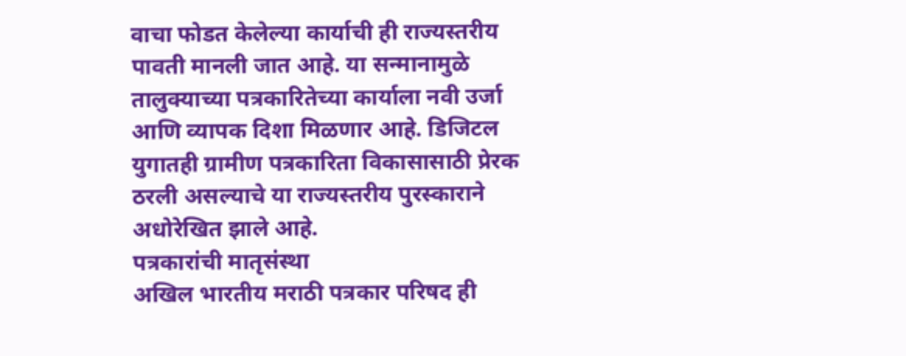वाचा फोडत केलेल्या कार्याची ही राज्यस्तरीय पावती मानली जात आहे. या सन्मानामुळे तालुक्याच्या पत्रकारितेच्या कार्याला नवी उर्जा आणि व्यापक दिशा मिळणार आहे. डिजिटल युगातही ग्रामीण पत्रकारिता विकासासाठी प्रेरक ठरली असल्याचे या राज्यस्तरीय पुरस्काराने अधोरेखित झाले आहे.
पत्रकारांची मातृसंस्था
अखिल भारतीय मराठी पत्रकार परिषद ही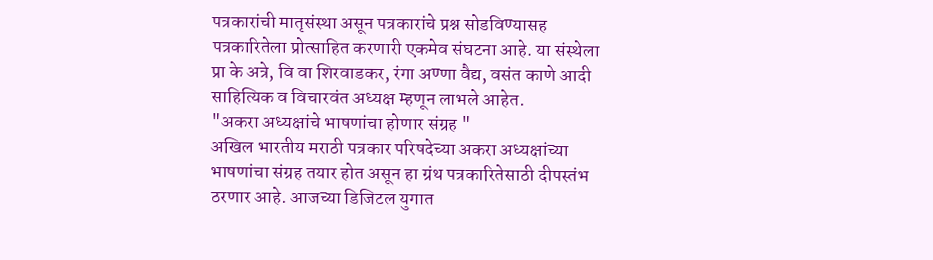पत्रकारांची मातृसंस्था असून पत्रकारांचे प्रश्न सोडविण्यासह पत्रकारितेला प्रोत्साहित करणारी एकमेव संघटना आहे. या संस्थेला प्रा के अत्रे, वि वा शिरवाडकर, रंगा अण्णा वैद्य, वसंत काणे आदी साहित्यिक व विचारवंत अध्यक्ष म्हणून लाभले आहेत.
"अकरा अध्यक्षांचे भाषणांचा होणार संग्रह "
अखिल भारतीय मराठी पत्रकार परिषदेच्या अकरा अध्यक्षांच्या भाषणांचा संग्रह तयार होत असून हा ग्रंथ पत्रकारितेसाठी दीपस्तंभ ठरणार आहे. आजच्या डिजिटल युगात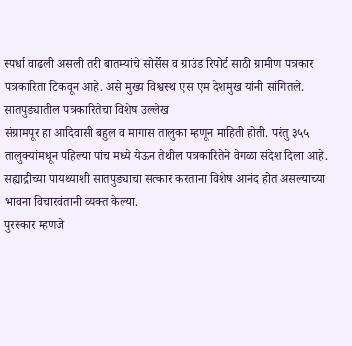स्पर्धा वाढली असली तरी बातम्यांचे सोर्सेस व ग्राउंड रिपोर्ट साठी ग्रामीण पत्रकार पत्रकारिता टिकवून आहे. असे मुख्य विश्वस्थ एस एम देशमुख यांनी सांगितले.
सातपुड्यातील पत्रकारितेचा विशेष उल्लेख
संग्रामपूर हा आदिवासी बहुल व मागास तालुका म्हणून माहिती होती. परंतु ३५५ तालुक्यांमधून पहिल्या पांच मध्ये येऊन तेथील पत्रकारितेने वेगळा संदेश दिला आहे. सह्याद्रीच्या पायथ्याशी सातपुड्याचा सत्कार करताना विशेष आनंद होत असल्याच्या भावना विचारवंतानी व्यक्त केल्या.
पुरस्कार म्हणजे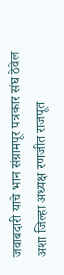जवाबदारी याचे भान संग्रामपूर पत्रकार संघ ठेवेल अशा जिल्हा अध्यक्ष रणजीत राजपूत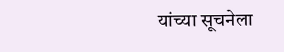यांच्या सूचनेला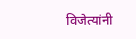विजेत्यांनी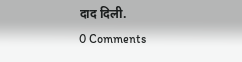दाद दिली.
0 Comments